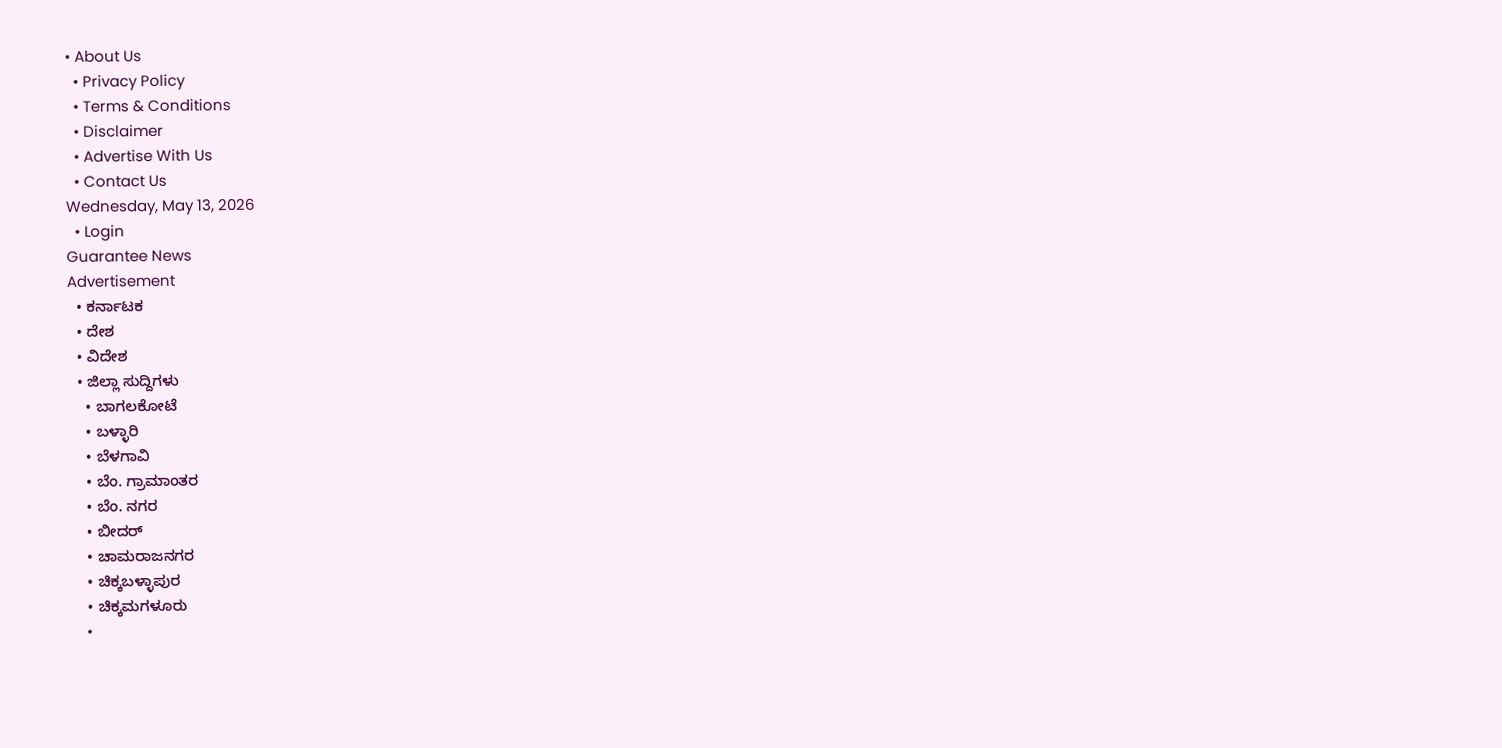• About Us
  • Privacy Policy
  • Terms & Conditions
  • Disclaimer
  • Advertise With Us
  • Contact Us
Wednesday, May 13, 2026
  • Login
Guarantee News
Advertisement
  • ಕರ್ನಾಟಕ
  • ದೇಶ
  • ವಿದೇಶ
  • ಜಿಲ್ಲಾ ಸುದ್ದಿಗಳು
    • ಬಾಗಲಕೋಟೆ
    • ಬಳ್ಳಾರಿ
    • ಬೆಳಗಾವಿ
    • ಬೆಂ. ಗ್ರಾಮಾಂತರ
    • ಬೆಂ. ನಗರ
    • ಬೀದರ್
    • ಚಾಮರಾಜನಗರ
    • ಚಿಕ್ಕಬಳ್ಳಾಪುರ
    • ಚಿಕ್ಕಮಗಳೂರು
    •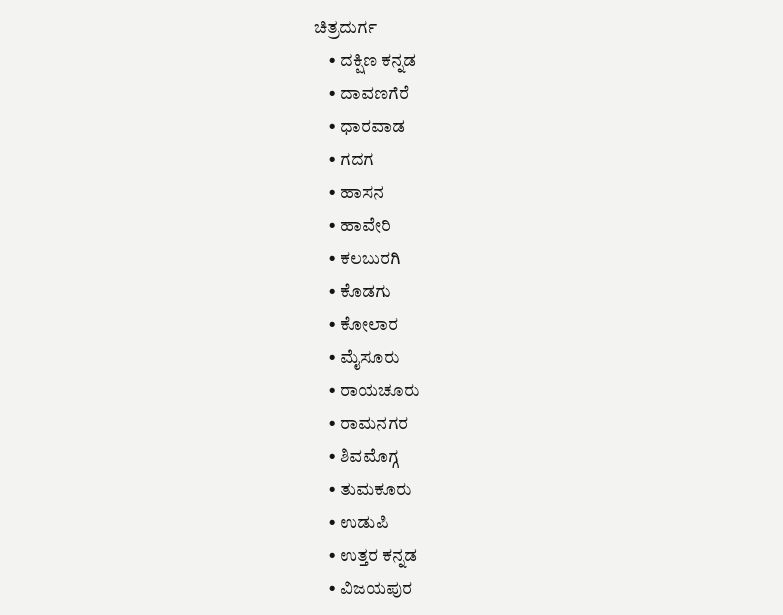ಚಿತ್ರದುರ್ಗ
    • ದಕ್ಷಿಣ ಕನ್ನಡ
    • ದಾವಣಗೆರೆ
    • ಧಾರವಾಡ
    • ಗದಗ
    • ಹಾಸನ
    • ಹಾವೇರಿ
    • ಕಲಬುರಗಿ
    • ಕೊಡಗು
    • ಕೋಲಾರ
    • ಮೈಸೂರು
    • ರಾಯಚೂರು
    • ರಾಮನಗರ
    • ಶಿವಮೊಗ್ಗ
    • ತುಮಕೂರು
    • ಉಡುಪಿ
    • ಉತ್ತರ ಕನ್ನಡ
    • ವಿಜಯಪುರ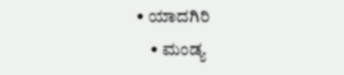• ಯಾದಗಿರಿ
    • ಮಂಡ್ಯ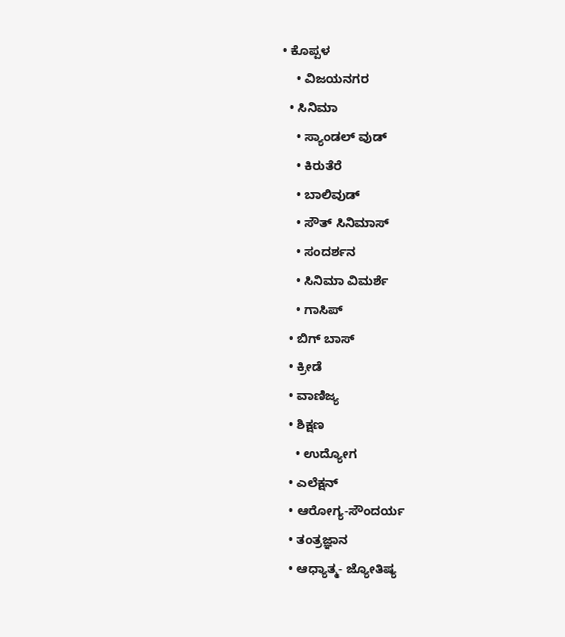• ಕೊಪ್ಪಳ
    • ವಿಜಯನಗರ
  • ಸಿನಿಮಾ
    • ಸ್ಯಾಂಡಲ್ ವುಡ್
    • ಕಿರುತೆರೆ
    • ಬಾಲಿವುಡ್
    • ಸೌತ್ ಸಿನಿಮಾಸ್
    • ಸಂದರ್ಶನ
    • ಸಿನಿಮಾ ವಿಮರ್ಶೆ
    • ಗಾಸಿಪ್
  • ಬಿಗ್ ಬಾಸ್
  • ಕ್ರೀಡೆ
  • ವಾಣಿಜ್ಯ
  • ಶಿಕ್ಷಣ
    • ಉದ್ಯೋಗ
  • ಎಲೆಕ್ಷನ್
  • ಆರೋಗ್ಯ-ಸೌಂದರ್ಯ
  • ತಂತ್ರಜ್ಞಾನ
  • ಆಧ್ಯಾತ್ಮ- ಜ್ಯೋತಿಷ್ಯ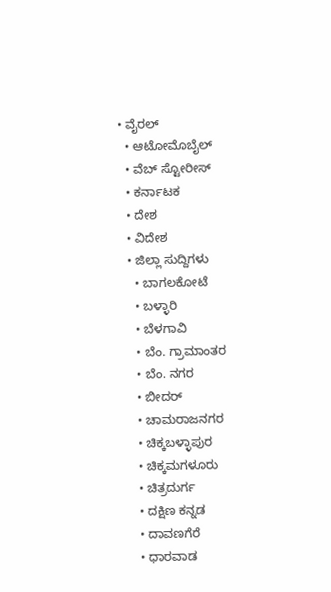• ವೈರಲ್
  • ಆಟೋಮೊಬೈಲ್
  • ವೆಬ್ ಸ್ಟೋರೀಸ್
  • ಕರ್ನಾಟಕ
  • ದೇಶ
  • ವಿದೇಶ
  • ಜಿಲ್ಲಾ ಸುದ್ದಿಗಳು
    • ಬಾಗಲಕೋಟೆ
    • ಬಳ್ಳಾರಿ
    • ಬೆಳಗಾವಿ
    • ಬೆಂ. ಗ್ರಾಮಾಂತರ
    • ಬೆಂ. ನಗರ
    • ಬೀದರ್
    • ಚಾಮರಾಜನಗರ
    • ಚಿಕ್ಕಬಳ್ಳಾಪುರ
    • ಚಿಕ್ಕಮಗಳೂರು
    • ಚಿತ್ರದುರ್ಗ
    • ದಕ್ಷಿಣ ಕನ್ನಡ
    • ದಾವಣಗೆರೆ
    • ಧಾರವಾಡ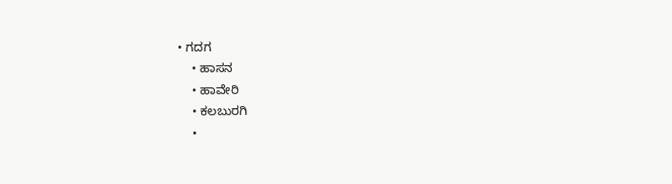• ಗದಗ
    • ಹಾಸನ
    • ಹಾವೇರಿ
    • ಕಲಬುರಗಿ
    •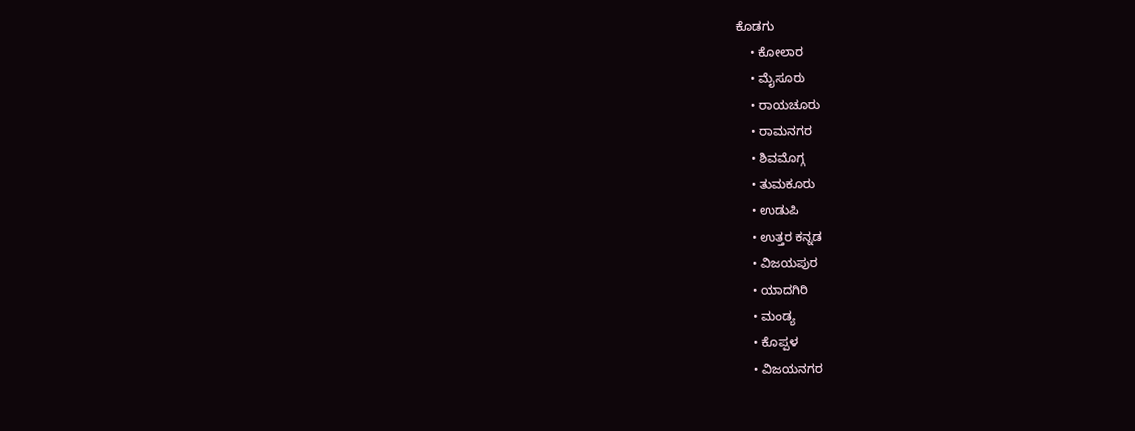ಕೊಡಗು
    • ಕೋಲಾರ
    • ಮೈಸೂರು
    • ರಾಯಚೂರು
    • ರಾಮನಗರ
    • ಶಿವಮೊಗ್ಗ
    • ತುಮಕೂರು
    • ಉಡುಪಿ
    • ಉತ್ತರ ಕನ್ನಡ
    • ವಿಜಯಪುರ
    • ಯಾದಗಿರಿ
    • ಮಂಡ್ಯ
    • ಕೊಪ್ಪಳ
    • ವಿಜಯನಗರ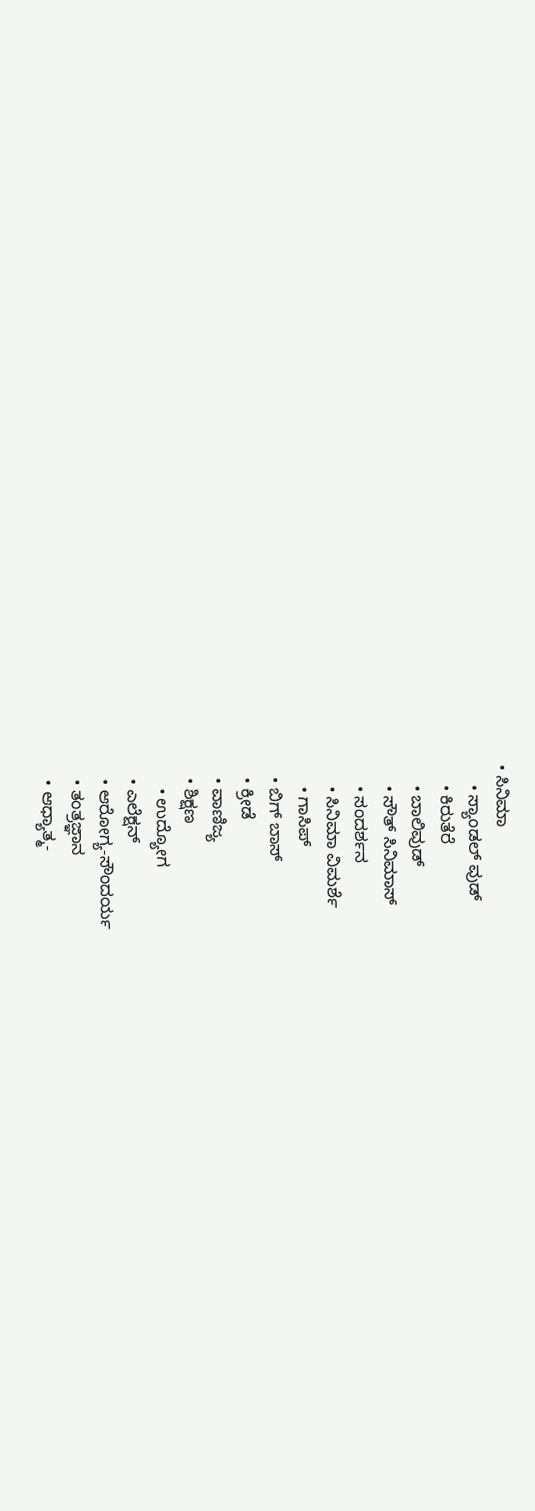• ಸಿನಿಮಾ
    • ಸ್ಯಾಂಡಲ್ ವುಡ್
    • ಕಿರುತೆರೆ
    • ಬಾಲಿವುಡ್
    • ಸೌತ್ ಸಿನಿಮಾಸ್
    • ಸಂದರ್ಶನ
    • ಸಿನಿಮಾ ವಿಮರ್ಶೆ
    • ಗಾಸಿಪ್
  • ಬಿಗ್ ಬಾಸ್
  • ಕ್ರೀಡೆ
  • ವಾಣಿಜ್ಯ
  • ಶಿಕ್ಷಣ
    • ಉದ್ಯೋಗ
  • ಎಲೆಕ್ಷನ್
  • ಆರೋಗ್ಯ-ಸೌಂದರ್ಯ
  • ತಂತ್ರಜ್ಞಾನ
  • ಆಧ್ಯಾತ್ಮ-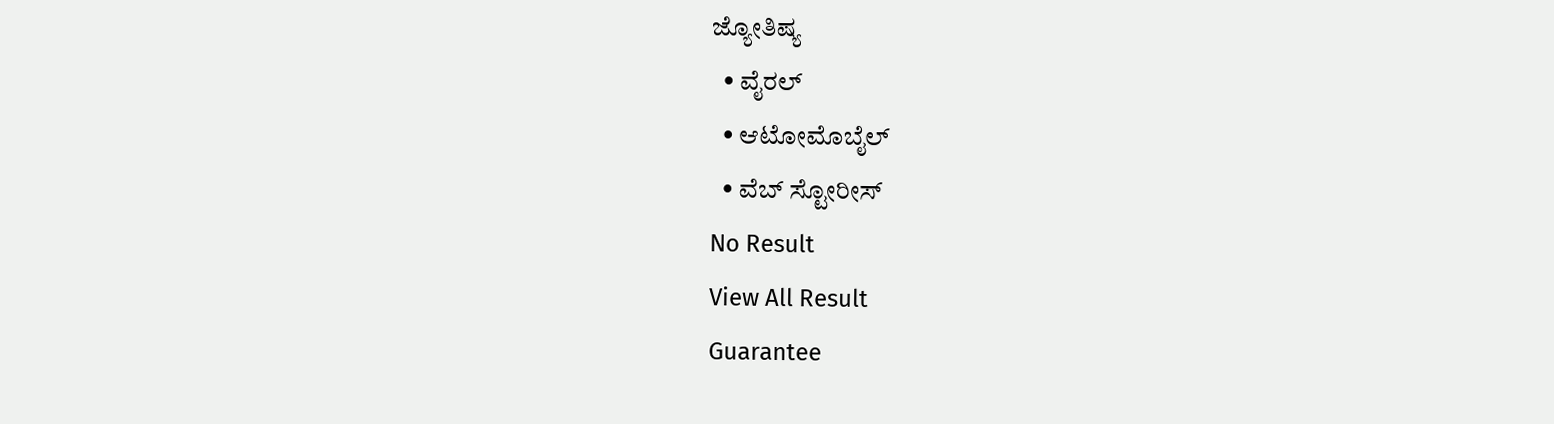ಜ್ಯೋತಿಷ್ಯ
  • ವೈರಲ್
  • ಆಟೋಮೊಬೈಲ್
  • ವೆಬ್ ಸ್ಟೋರೀಸ್
No Result
View All Result
Guarantee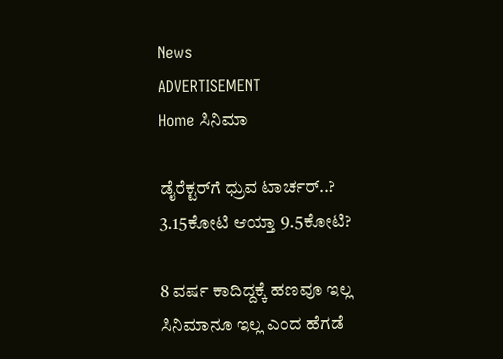News
ADVERTISEMENT
Home ಸಿನಿಮಾ

ಡೈರೆಕ್ಟರ್‌ಗೆ ಧ್ರುವ ಟಾರ್ಚರ್..? 3.15ಕೋಟಿ ಆಯ್ತಾ 9.5ಕೋಟಿ?

8 ವರ್ಷ ಕಾದಿದ್ದಕ್ಕೆ ಹಣವೂ ಇಲ್ಲ ಸಿನಿಮಾನೂ ಇಲ್ಲ ಎಂದ ಹೆಗಡೆ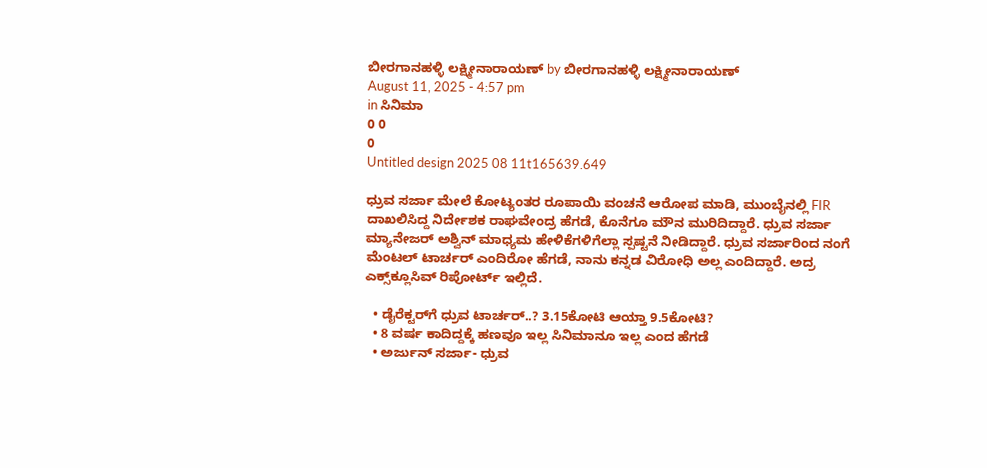ಬೀರಗಾನಹಳ್ಳಿ ಲಕ್ಷ್ಮೀನಾರಾಯಣ್ by ಬೀರಗಾನಹಳ್ಳಿ ಲಕ್ಷ್ಮೀನಾರಾಯಣ್
August 11, 2025 - 4:57 pm
in ಸಿನಿಮಾ
0 0
0
Untitled design 2025 08 11t165639.649

ಧ್ರುವ ಸರ್ಜಾ ಮೇಲೆ ಕೋಟ್ಯಂತರ ರೂಪಾಯಿ ವಂಚನೆ ಆರೋಪ ಮಾಡಿ, ಮುಂಬೈನಲ್ಲಿ FIR ದಾಖಲಿಸಿದ್ದ ನಿರ್ದೇಶಕ ರಾಘವೇಂದ್ರ ಹೆಗಡೆ, ಕೊನೆಗೂ ಮೌನ ಮುರಿದಿದ್ದಾರೆ. ಧ್ರುವ ಸರ್ಜಾ ಮ್ಯಾನೇಜರ್ ಅಶ್ವಿನ್ ಮಾಧ್ಯಮ ಹೇಳಿಕೆಗಳಿಗೆಲ್ಲಾ ಸ್ಪಷ್ಟನೆ ನೀಡಿದ್ದಾರೆ. ಧ್ರುವ ಸರ್ಜಾರಿಂದ ನಂಗೆ ಮೆಂಟಲ್ ಟಾರ್ಚರ್ ಎಂದಿರೋ ಹೆಗಡೆ, ನಾನು ಕನ್ನಡ ವಿರೋಧಿ ಅಲ್ಲ ಎಂದಿದ್ದಾರೆ. ಅದ್ರ ಎಕ್ಸ್‌‌ಕ್ಲೂಸಿವ್ ರಿಪೋರ್ಟ್‌ ಇಲ್ಲಿದೆ.

  • ಡೈರೆಕ್ಟರ್‌ಗೆ ಧ್ರುವ ಟಾರ್ಚರ್..? 3.15ಕೋಟಿ ಆಯ್ತಾ 9.5ಕೋಟಿ?
  • 8 ವರ್ಷ ಕಾದಿದ್ದಕ್ಕೆ ಹಣವೂ ಇಲ್ಲ ಸಿನಿಮಾನೂ ಇಲ್ಲ ಎಂದ ಹೆಗಡೆ
  • ಅರ್ಜುನ್ ಸರ್ಜಾ- ಧ್ರುವ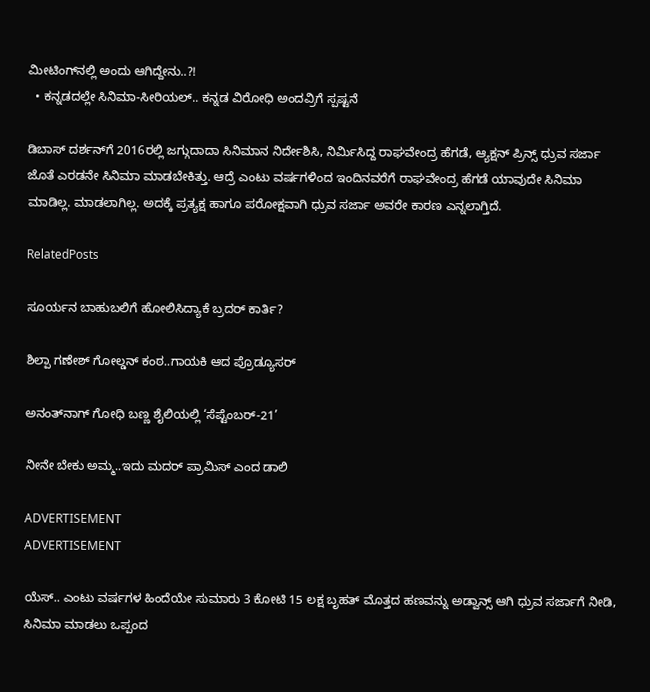ಮೀಟಿಂಗ್‌ನಲ್ಲಿ ಅಂದು ಆಗಿದ್ದೇನು..?!
  • ಕನ್ನಡದಲ್ಲೇ ಸಿನಿಮಾ-ಸೀರಿಯಲ್.. ಕನ್ನಡ ವಿರೋಧಿ ಅಂದವ್ರಿಗೆ ಸ್ಪಷ್ಟನೆ

ಡಿಬಾಸ್ ದರ್ಶನ್‌ಗೆ 2016ರಲ್ಲಿ ಜಗ್ಗುದಾದಾ ಸಿನಿಮಾನ ನಿರ್ದೇಶಿಸಿ, ನಿರ್ಮಿಸಿದ್ದ ರಾಘವೇಂದ್ರ ಹೆಗಡೆ, ಆ್ಯಕ್ಷನ್ ಪ್ರಿನ್ಸ್ ಧ್ರುವ ಸರ್ಜಾ ಜೊತೆ ಎರಡನೇ ಸಿನಿಮಾ ಮಾಡಬೇಕಿತ್ತು. ಆದ್ರೆ ಎಂಟು ವರ್ಷಗಳಿಂದ ಇಂದಿನವರೆಗೆ ರಾಘವೇಂದ್ರ ಹೆಗಡೆ ಯಾವುದೇ ಸಿನಿಮಾ ಮಾಡಿಲ್ಲ. ಮಾಡಲಾಗಿಲ್ಲ. ಅದಕ್ಕೆ ಪ್ರತ್ಯಕ್ಷ ಹಾಗೂ ಪರೋಕ್ಷವಾಗಿ ಧ್ರುವ ಸರ್ಜಾ ಅವರೇ ಕಾರಣ ಎನ್ನಲಾಗ್ತಿದೆ.

RelatedPosts

ಸೂರ್ಯನ ಬಾಹುಬಲಿಗೆ ಹೋಲಿಸಿದ್ಯಾಕೆ ಬ್ರದರ್ ಕಾರ್ತಿ?

ಶಿಲ್ಪಾ ಗಣೇಶ್ ಗೋಲ್ಡನ್ ಕಂಠ..ಗಾಯಕಿ ಆದ ಪ್ರೊಡ್ಯೂಸರ್

ಅನಂತ್‌‌ನಾಗ್ ಗೋಧಿ ಬಣ್ಣ ಶೈಲಿಯಲ್ಲಿ ‘ಸೆಪ್ಟೆಂಬರ್-21’

ನೀನೇ ಬೇಕು ಅಮ್ಮ..ಇದು ಮದರ್ ಪ್ರಾಮಿಸ್ ಎಂದ ಡಾಲಿ

ADVERTISEMENT
ADVERTISEMENT

ಯೆಸ್.. ಎಂಟು ವರ್ಷಗಳ ಹಿಂದೆಯೇ ಸುಮಾರು 3 ಕೋಟಿ 15 ಲಕ್ಷ ಬೃಹತ್ ಮೊತ್ತದ ಹಣವನ್ನು ಅಡ್ವಾನ್ಸ್ ಆಗಿ ಧ್ರುವ ಸರ್ಜಾಗೆ ನೀಡಿ, ಸಿನಿಮಾ ಮಾಡಲು ಒಪ್ಪಂದ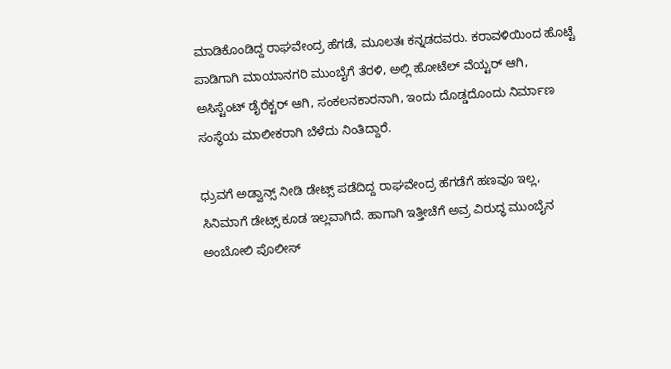ಮಾಡಿಕೊಂಡಿದ್ದ ರಾಘವೇಂದ್ರ ಹೆಗಡೆ, ಮೂಲತಃ ಕನ್ನಡದವರು. ಕರಾವಳಿಯಿಂದ ಹೊಟ್ಟೆ ಪಾಡಿಗಾಗಿ ಮಾಯಾನಗರಿ ಮುಂಬೈಗೆ ತೆರಳಿ, ಅಲ್ಲಿ ಹೋಟೆಲ್ ವೆಯ್ಟರ್ ಆಗಿ, ಅಸಿಸ್ಟೆಂಟ್ ಡೈರೆಕ್ಟರ್ ಆಗಿ, ಸಂಕಲನಕಾರನಾಗಿ, ಇಂದು ದೊಡ್ಡದೊಂದು ನಿರ್ಮಾಣ ಸಂಸ್ಥೆಯ ಮಾಲೀಕರಾಗಿ ಬೆಳೆದು ನಿಂತಿದ್ದಾರೆ.

ಧ್ರುವಗೆ ಅಡ್ವಾನ್ಸ್ ನೀಡಿ ಡೇಟ್ಸ್ ಪಡೆದಿದ್ದ ರಾಘವೇಂದ್ರ ಹೆಗಡೆಗೆ ಹಣವೂ ಇಲ್ಲ, ಸಿನಿಮಾಗೆ ಡೇಟ್ಸ್ ಕೂಡ ಇಲ್ಲವಾಗಿದೆ. ಹಾಗಾಗಿ ಇತ್ತೀಚೆಗೆ ಅವ್ರ ವಿರುದ್ಧ ಮುಂಬೈನ ಅಂಬೋಲಿ ಪೊಲೀಸ್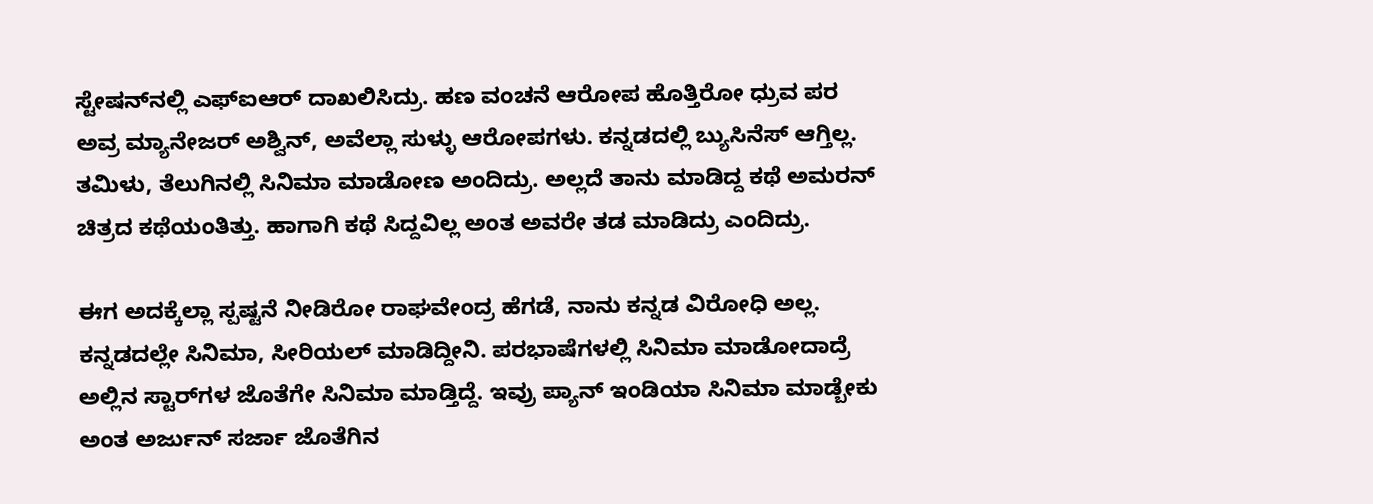ಸ್ಟೇಷನ್‌‌ನಲ್ಲಿ ಎಫ್‌ಐಆರ್ ದಾಖಲಿಸಿದ್ರು. ಹಣ ವಂಚನೆ ಆರೋಪ ಹೊತ್ತಿರೋ ಧ್ರುವ ಪರ ಅವ್ರ ಮ್ಯಾನೇಜರ್ ಅಶ್ವಿನ್, ಅವೆಲ್ಲಾ ಸುಳ್ಳು ಆರೋಪಗಳು. ಕನ್ನಡದಲ್ಲಿ ಬ್ಯುಸಿನೆಸ್ ಆಗ್ತಿಲ್ಲ. ತಮಿಳು, ತೆಲುಗಿನಲ್ಲಿ ಸಿನಿಮಾ ಮಾಡೋಣ ಅಂದಿದ್ರು. ಅಲ್ಲದೆ ತಾನು ಮಾಡಿದ್ದ ಕಥೆ ಅಮರನ್ ಚಿತ್ರದ ಕಥೆಯಂತಿತ್ತು. ಹಾಗಾಗಿ ಕಥೆ ಸಿದ್ದವಿಲ್ಲ ಅಂತ ಅವರೇ ತಡ ಮಾಡಿದ್ರು ಎಂದಿದ್ರು.

ಈಗ ಅದಕ್ಕೆಲ್ಲಾ ಸ್ಪಷ್ಟನೆ ನೀಡಿರೋ ರಾಘವೇಂದ್ರ ಹೆಗಡೆ, ನಾನು ಕನ್ನಡ ವಿರೋಧಿ ಅಲ್ಲ. ಕನ್ನಡದಲ್ಲೇ ಸಿನಿಮಾ, ಸೀರಿಯಲ್ ಮಾಡಿದ್ದೀನಿ. ಪರಭಾಷೆಗಳಲ್ಲಿ ಸಿನಿಮಾ ಮಾಡೋದಾದ್ರೆ ಅಲ್ಲಿನ ಸ್ಟಾರ್‌ಗಳ ಜೊತೆಗೇ ಸಿನಿಮಾ ಮಾಡ್ತಿದ್ದೆ. ಇವ್ರು ಪ್ಯಾನ್ ಇಂಡಿಯಾ ಸಿನಿಮಾ ಮಾಡ್ಬೇಕು ಅಂತ ಅರ್ಜುನ್ ಸರ್ಜಾ ಜೊತೆಗಿನ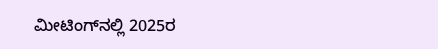ಮೀಟಿಂಗ್‌‌ನಲ್ಲಿ 2025ರ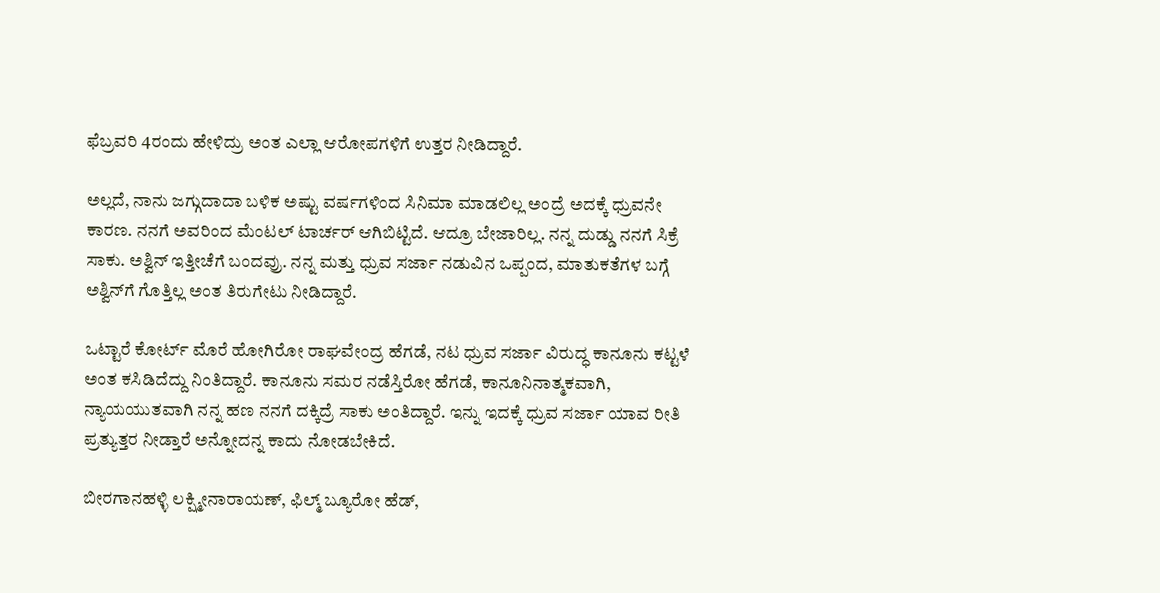ಫೆಬ್ರವರಿ 4ರಂದು ಹೇಳಿದ್ರು ಅಂತ ಎಲ್ಲಾ ಆರೋಪಗಳಿಗೆ ಉತ್ತರ ನೀಡಿದ್ದಾರೆ.

ಅಲ್ಲದೆ, ನಾನು ಜಗ್ಗುದಾದಾ ಬಳಿಕ ಅಷ್ಟು ವರ್ಷಗಳಿಂದ ಸಿನಿಮಾ ಮಾಡಲಿಲ್ಲ ಅಂದ್ರೆ ಅದಕ್ಕೆ ಧ್ರುವನೇ ಕಾರಣ. ನನಗೆ ಅವರಿಂದ ಮೆಂಟಲ್ ಟಾರ್ಚರ್ ಆಗಿಬಿಟ್ಟಿದೆ. ಆದ್ರೂ ಬೇಜಾರಿಲ್ಲ. ನನ್ನ ದುಡ್ಡು ನನಗೆ ಸಿಕ್ರೆ ಸಾಕು. ಅಶ್ವಿನ್ ಇತ್ತೀಚೆಗೆ ಬಂದವ್ರು. ನನ್ನ ಮತ್ತು ಧ್ರುವ ಸರ್ಜಾ ನಡುವಿನ ಒಪ್ಪಂದ, ಮಾತುಕತೆಗಳ ಬಗ್ಗೆ ಅಶ್ವಿನ್‌ಗೆ ಗೊತ್ತಿಲ್ಲ ಅಂತ ತಿರುಗೇಟು ನೀಡಿದ್ದಾರೆ.

ಒಟ್ಟಾರೆ ಕೋರ್ಟ್‌ ಮೊರೆ ಹೋಗಿರೋ ರಾಘವೇಂದ್ರ ಹೆಗಡೆ, ನಟ ಧ್ರುವ ಸರ್ಜಾ ವಿರುದ್ಧ ಕಾನೂನು ಕಟ್ಟಳೆ ಅಂತ ಕಸಿಡಿದೆದ್ದು ನಿಂತಿದ್ದಾರೆ. ಕಾನೂನು ಸಮರ ನಡೆಸ್ತಿರೋ ಹೆಗಡೆ, ಕಾನೂನಿನಾತ್ಮಕವಾಗಿ, ನ್ಯಾಯಯುತವಾಗಿ ನನ್ನ ಹಣ ನನಗೆ ದಕ್ಕಿದ್ರೆ ಸಾಕು ಅಂತಿದ್ದಾರೆ. ಇನ್ನು ಇದಕ್ಕೆ ಧ್ರುವ ಸರ್ಜಾ ಯಾವ ರೀತಿ ಪ್ರತ್ಯುತ್ತರ ನೀಡ್ತಾರೆ ಅನ್ನೋದನ್ನ ಕಾದು ನೋಡಬೇಕಿದೆ.

ಬೀರಗಾನಹಳ್ಳಿ ಲಕ್ಷ್ಮೀನಾರಾಯಣ್, ಫಿಲ್ಮ್ ಬ್ಯೂರೋ ಹೆಡ್,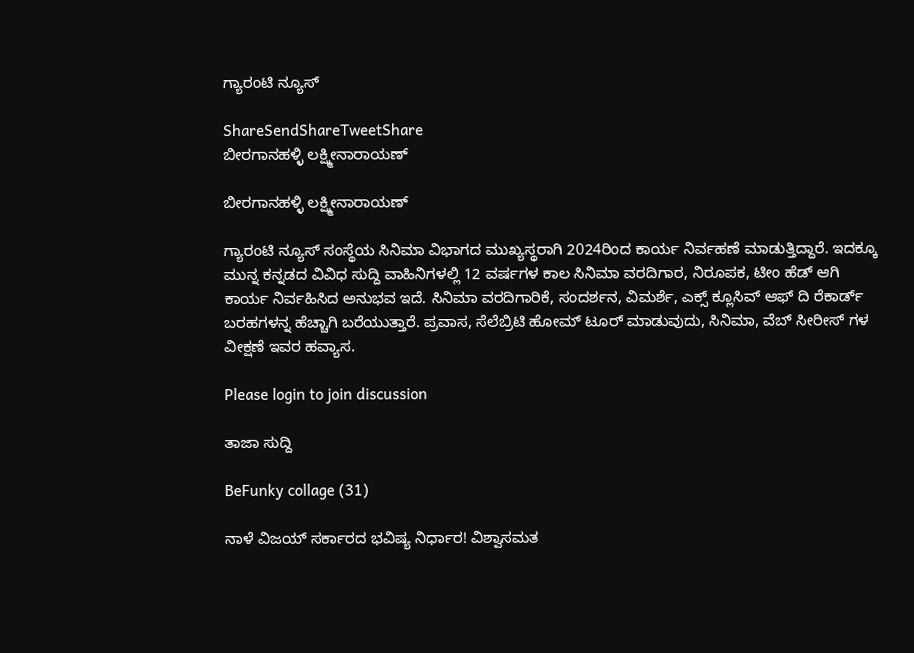ಗ್ಯಾರಂಟಿ ನ್ಯೂಸ್

ShareSendShareTweetShare
ಬೀರಗಾನಹಳ್ಳಿ ಲಕ್ಷ್ಮೀನಾರಾಯಣ್

ಬೀರಗಾನಹಳ್ಳಿ ಲಕ್ಷ್ಮೀನಾರಾಯಣ್

ಗ್ಯಾರಂಟಿ ನ್ಯೂಸ್ ಸಂಸ್ಥೆಯ ಸಿನಿಮಾ ವಿಭಾಗದ ಮುಖ್ಯಸ್ಥರಾಗಿ 2024ರಿಂದ ಕಾರ್ಯ ನಿರ್ವಹಣೆ ಮಾಡುತ್ತಿದ್ದಾರೆ. ಇದಕ್ಕೂ ಮುನ್ನ ಕನ್ನಡದ ವಿವಿಧ ಸುದ್ದಿ ವಾಹಿನಿಗಳಲ್ಲಿ 12 ವರ್ಷಗಳ ಕಾಲ ಸಿನಿಮಾ ವರದಿಗಾರ, ನಿರೂಪಕ, ಟೀಂ ಹೆಡ್ ಆಗಿ ಕಾರ್ಯ ನಿರ್ವಹಿಸಿದ ಅನುಭವ ಇದೆ. ಸಿನಿಮಾ ವರದಿಗಾರಿಕೆ, ಸಂದರ್ಶನ, ವಿಮರ್ಶೆ, ಎಕ್ಸ್ ಕ್ಲೂಸಿವ್ ಆಫ್ ದಿ ರೆಕಾರ್ಡ್ ಬರಹಗಳನ್ನ ಹೆಚ್ಚಾಗಿ ಬರೆಯುತ್ತಾರೆ. ಪ್ರವಾಸ, ಸೆಲೆಬ್ರಿಟಿ ಹೋಮ್ ಟೂರ್ ಮಾಡುವುದು, ಸಿನಿಮಾ, ವೆಬ್ ಸೀರೀಸ್ ಗಳ ವೀಕ್ಷಣೆ ಇವರ ಹವ್ಯಾಸ.

Please login to join discussion

ತಾಜಾ ಸುದ್ದಿ

BeFunky collage (31)

ನಾಳೆ ವಿಜಯ್ ಸರ್ಕಾರದ ಭವಿಷ್ಯ ನಿರ್ಧಾರ! ವಿಶ್ವಾಸಮತ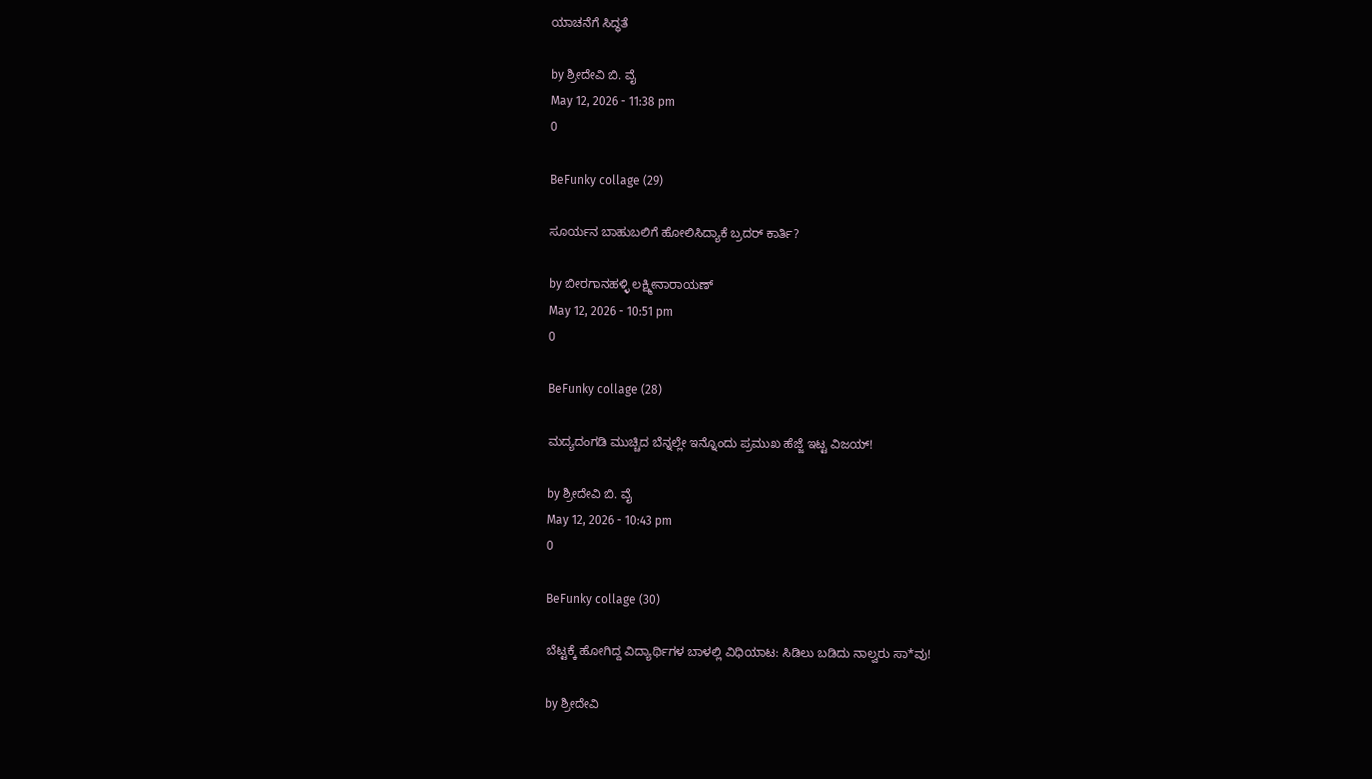ಯಾಚನೆಗೆ ಸಿದ್ಧತೆ

by ಶ್ರೀದೇವಿ ಬಿ. ವೈ
May 12, 2026 - 11:38 pm
0

BeFunky collage (29)

ಸೂರ್ಯನ ಬಾಹುಬಲಿಗೆ ಹೋಲಿಸಿದ್ಯಾಕೆ ಬ್ರದರ್ ಕಾರ್ತಿ?

by ಬೀರಗಾನಹಳ್ಳಿ ಲಕ್ಷ್ಮೀನಾರಾಯಣ್
May 12, 2026 - 10:51 pm
0

BeFunky collage (28)

ಮದ್ಯದಂಗಡಿ ಮುಚ್ಚಿದ ಬೆನ್ನಲ್ಲೇ ಇನ್ನೊಂದು ಪ್ರಮುಖ ಹೆಜ್ಜೆ ಇಟ್ಟ ವಿಜಯ್!

by ಶ್ರೀದೇವಿ ಬಿ. ವೈ
May 12, 2026 - 10:43 pm
0

BeFunky collage (30)

ಬೆಟ್ಟಕ್ಕೆ ಹೋಗಿದ್ದ ವಿದ್ಯಾರ್ಥಿಗಳ ಬಾಳಲ್ಲಿ ವಿಧಿಯಾಟ: ಸಿಡಿಲು ಬಡಿದು ನಾಲ್ವರು ಸಾ*ವು!

by ಶ್ರೀದೇವಿ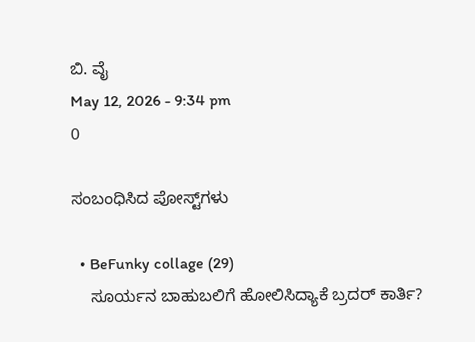ಬಿ. ವೈ
May 12, 2026 - 9:34 pm
0

ಸಂಬಂಧಿಸಿದ ಪೋಸ್ಟ್‌ಗಳು

  • BeFunky collage (29)
    ಸೂರ್ಯನ ಬಾಹುಬಲಿಗೆ ಹೋಲಿಸಿದ್ಯಾಕೆ ಬ್ರದರ್ ಕಾರ್ತಿ?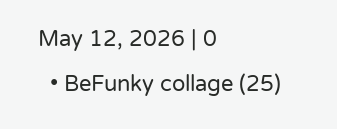May 12, 2026 | 0
  • BeFunky collage (25)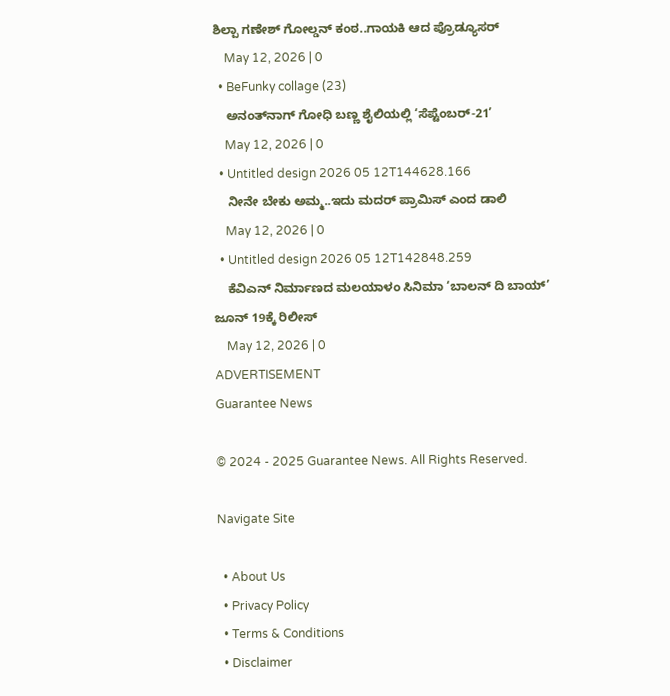ಶಿಲ್ಪಾ ಗಣೇಶ್ ಗೋಲ್ಡನ್ ಕಂಠ..ಗಾಯಕಿ ಆದ ಪ್ರೊಡ್ಯೂಸರ್
    May 12, 2026 | 0
  • BeFunky collage (23)
    ಅನಂತ್‌‌ನಾಗ್ ಗೋಧಿ ಬಣ್ಣ ಶೈಲಿಯಲ್ಲಿ ‘ಸೆಪ್ಟೆಂಬರ್-21’
    May 12, 2026 | 0
  • Untitled design 2026 05 12T144628.166
    ನೀನೇ ಬೇಕು ಅಮ್ಮ..ಇದು ಮದರ್ ಪ್ರಾಮಿಸ್ ಎಂದ ಡಾಲಿ
    May 12, 2026 | 0
  • Untitled design 2026 05 12T142848.259
    ಕೆವಿಎನ್ ನಿರ್ಮಾಣದ ಮಲಯಾಳಂ ಸಿನಿಮಾ ‘ಬಾಲನ್ ದಿ ಬಾಯ್’ ಜೂನ್ 19ಕ್ಕೆ ರಿಲೀಸ್
    May 12, 2026 | 0
ADVERTISEMENT
Guarantee News

© 2024 - 2025 Guarantee News. All Rights Reserved.

Navigate Site

  • About Us
  • Privacy Policy
  • Terms & Conditions
  • Disclaimer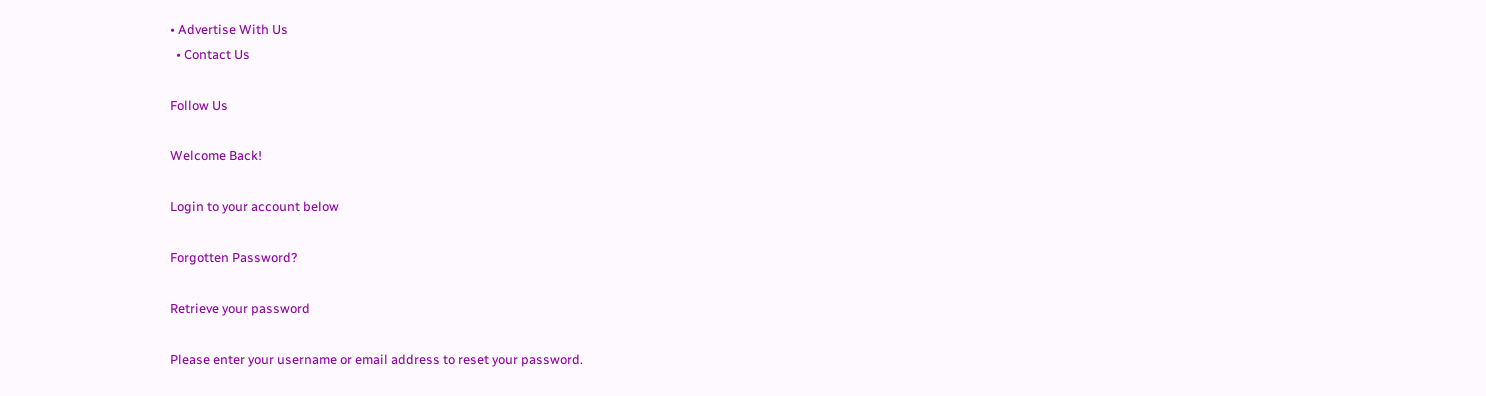• Advertise With Us
  • Contact Us

Follow Us

Welcome Back!

Login to your account below

Forgotten Password?

Retrieve your password

Please enter your username or email address to reset your password.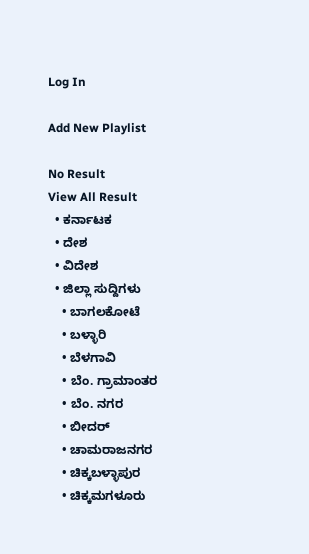Log In

Add New Playlist

No Result
View All Result
  • ಕರ್ನಾಟಕ
  • ದೇಶ
  • ವಿದೇಶ
  • ಜಿಲ್ಲಾ ಸುದ್ದಿಗಳು
    • ಬಾಗಲಕೋಟೆ
    • ಬಳ್ಳಾರಿ
    • ಬೆಳಗಾವಿ
    • ಬೆಂ. ಗ್ರಾಮಾಂತರ
    • ಬೆಂ. ನಗರ
    • ಬೀದರ್
    • ಚಾಮರಾಜನಗರ
    • ಚಿಕ್ಕಬಳ್ಳಾಪುರ
    • ಚಿಕ್ಕಮಗಳೂರು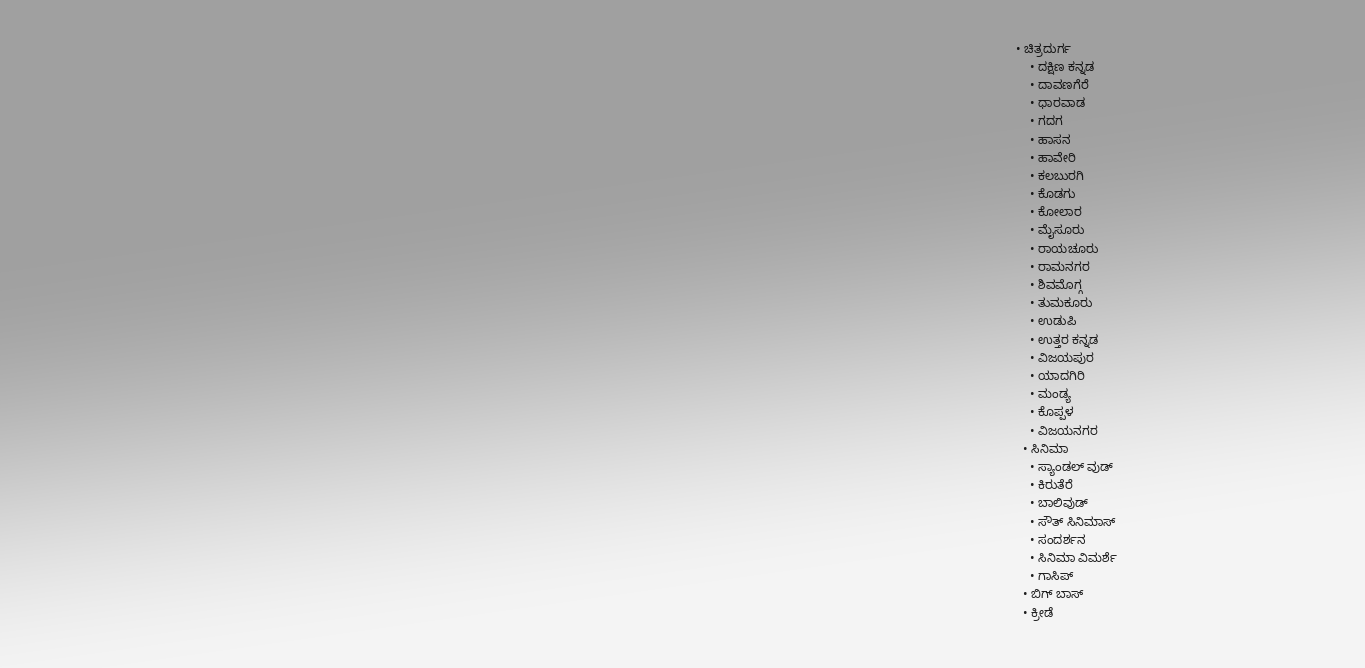• ಚಿತ್ರದುರ್ಗ
    • ದಕ್ಷಿಣ ಕನ್ನಡ
    • ದಾವಣಗೆರೆ
    • ಧಾರವಾಡ
    • ಗದಗ
    • ಹಾಸನ
    • ಹಾವೇರಿ
    • ಕಲಬುರಗಿ
    • ಕೊಡಗು
    • ಕೋಲಾರ
    • ಮೈಸೂರು
    • ರಾಯಚೂರು
    • ರಾಮನಗರ
    • ಶಿವಮೊಗ್ಗ
    • ತುಮಕೂರು
    • ಉಡುಪಿ
    • ಉತ್ತರ ಕನ್ನಡ
    • ವಿಜಯಪುರ
    • ಯಾದಗಿರಿ
    • ಮಂಡ್ಯ
    • ಕೊಪ್ಪಳ
    • ವಿಜಯನಗರ
  • ಸಿನಿಮಾ
    • ಸ್ಯಾಂಡಲ್ ವುಡ್
    • ಕಿರುತೆರೆ
    • ಬಾಲಿವುಡ್
    • ಸೌತ್ ಸಿನಿಮಾಸ್
    • ಸಂದರ್ಶನ
    • ಸಿನಿಮಾ ವಿಮರ್ಶೆ
    • ಗಾಸಿಪ್
  • ಬಿಗ್ ಬಾಸ್
  • ಕ್ರೀಡೆ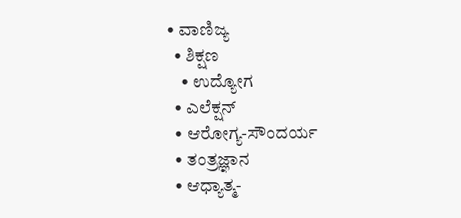• ವಾಣಿಜ್ಯ
  • ಶಿಕ್ಷಣ
    • ಉದ್ಯೋಗ
  • ಎಲೆಕ್ಷನ್
  • ಆರೋಗ್ಯ-ಸೌಂದರ್ಯ
  • ತಂತ್ರಜ್ಞಾನ
  • ಆಧ್ಯಾತ್ಮ-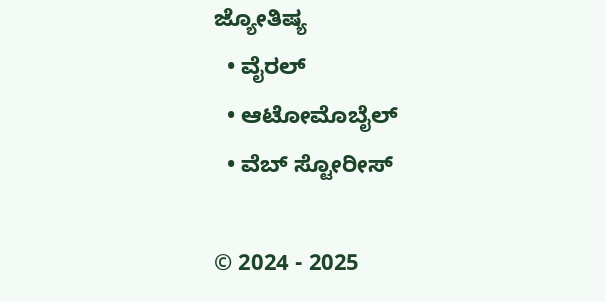ಜ್ಯೋತಿಷ್ಯ
  • ವೈರಲ್
  • ಆಟೋಮೊಬೈಲ್
  • ವೆಬ್ ಸ್ಟೋರೀಸ್

© 2024 - 2025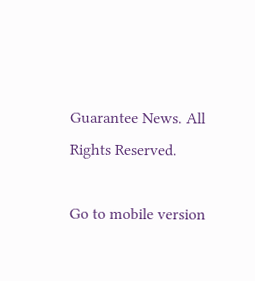Guarantee News. All Rights Reserved.

Go to mobile version